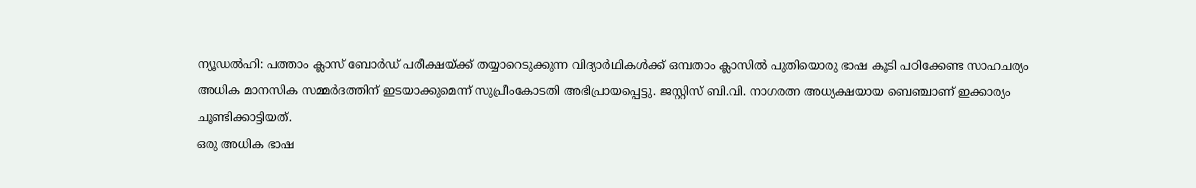ന്യൂഡൽഹി: പത്താം ക്ലാസ് ബോർഡ് പരീക്ഷയ്ക്ക് തയ്യാറെടുക്കുന്ന വിദ്യാർഥികൾക്ക് ഒമ്പതാം ക്ലാസിൽ പുതിയൊരു ഭാഷ കൂടി പഠിക്കേണ്ട സാഹചര്യം അധിക മാനസിക സമ്മർദത്തിന് ഇടയാക്കുമെന്ന് സുപ്രീംകോടതി അഭിപ്രായപ്പെട്ടു. ജസ്റ്റിസ് ബി.വി. നാഗരത്ന അധ്യക്ഷയായ ബെഞ്ചാണ് ഇക്കാര്യം ചൂണ്ടിക്കാട്ടിയത്.
ഒരു അധിക ഭാഷ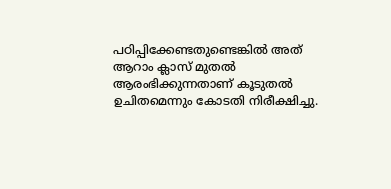പഠിപ്പിക്കേണ്ടതുണ്ടെങ്കിൽ അത് ആറാം ക്ലാസ് മുതൽ ആരംഭിക്കുന്നതാണ് കൂടുതൽ ഉചിതമെന്നും കോടതി നിരീക്ഷിച്ചു.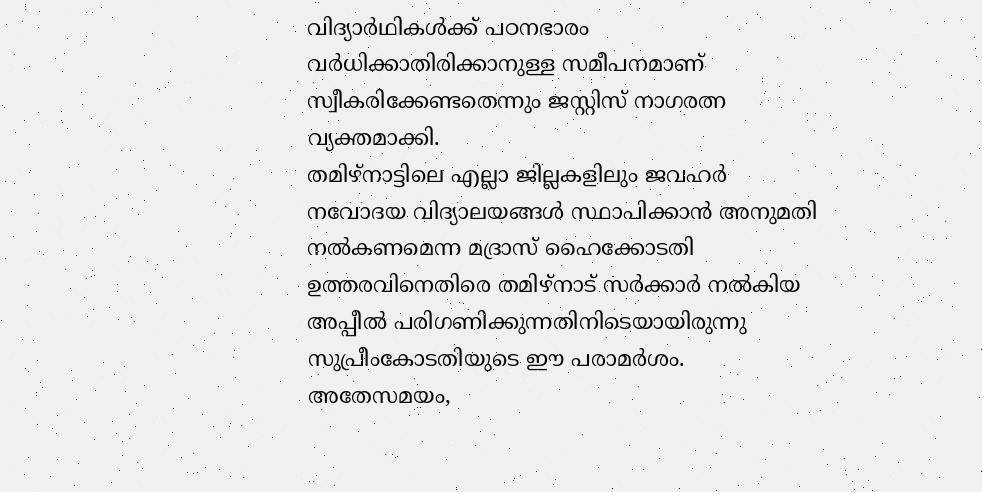വിദ്യാർഥികൾക്ക് പഠനഭാരം വർധിക്കാതിരിക്കാനുള്ള സമീപനമാണ് സ്വീകരിക്കേണ്ടതെന്നും ജസ്റ്റിസ് നാഗരത്ന വ്യക്തമാക്കി.
തമിഴ്നാട്ടിലെ എല്ലാ ജില്ലകളിലും ജവഹർ നവോദയ വിദ്യാലയങ്ങൾ സ്ഥാപിക്കാൻ അനുമതി നൽകണമെന്ന മദ്രാസ് ഹൈക്കോടതി ഉത്തരവിനെതിരെ തമിഴ്നാട് സർക്കാർ നൽകിയ അപ്പീൽ പരിഗണിക്കുന്നതിനിടെയായിരുന്നു സുപ്രീംകോടതിയുടെ ഈ പരാമർശം.
അതേസമയം,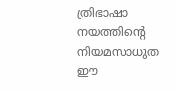ത്രിഭാഷാ നയത്തിന്റെ നിയമസാധുത ഈ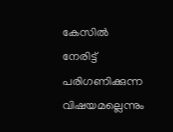കേസിൽ നേരിട്ട് പരിഗണിക്കുന്ന വിഷയമല്ലെന്നും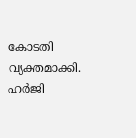കോടതി വ്യക്തമാക്കി. ഹർജി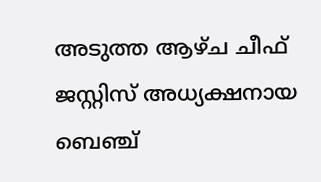അടുത്ത ആഴ്ച ചീഫ് ജസ്റ്റിസ് അധ്യക്ഷനായ ബെഞ്ച്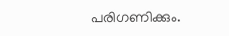പരിഗണിക്കും.